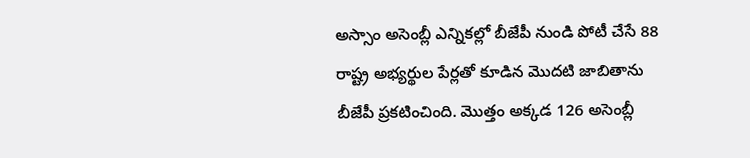అస్సాం అసెంబ్లీ ఎన్నికల్లో బీజేపీ నుండి పోటీ చేసే 88 రాష్ట్ర అభ్యర్థుల పేర్లతో కూడిన మొదటి జాబితాను బీజేపీ ప్రకటించింది. మొత్తం అక్కడ 126 అసెంబ్లీ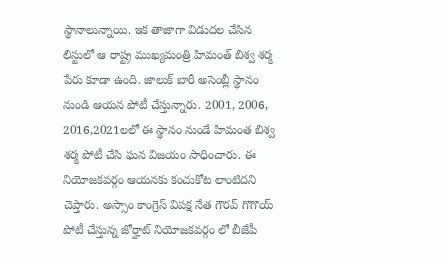స్థానాలున్నాయి. ఇక తాజాగా విడుదల చేసిన లిస్టులో ఆ రాష్ట్ర ముఖ్యమంత్రి హిమంత్ బిశ్వ శర్మ పేరు కూడా ఉంది. జాలుక్ బారీ అసెంబ్లీ స్థానం నుండి ఆయన పోటీ చేస్తున్నారు. 2001, 2006, 2016,2021లలో ఈ స్థానం నుండే హిమంత బిశ్వ శర్మ పోటీ చేసి ఘన విజయం సాధించారు. ఈ నియోజకవర్గం ఆయనకు కంచుకోట లాంటిదని చెప్తారు. అస్సాం కాంగ్రెస్ విపక్ష నేత గౌరవ్ గొగొయ్ పోటీ చేస్తున్న జోర్హాట్ నియోజకవర్గం లో బీజేపీ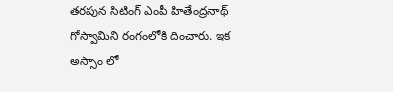తరపున సిటింగ్ ఎంపీ హితేంద్రనాథ్ గోస్వామిని రంగంలోకి దించారు. ఇక అస్సాం లో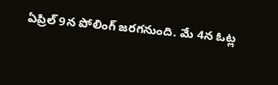ఏప్రిల్ 9న పోలింగ్ జరగనుంది. మే 4న ఓట్ల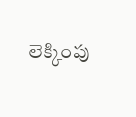లెక్కింపు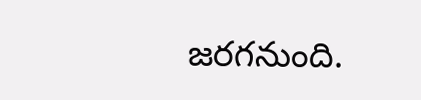జరగనుంది.